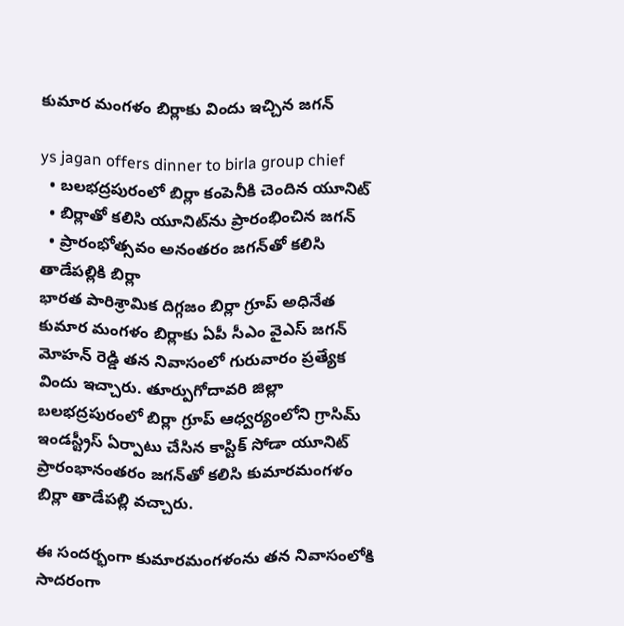కుమార మంగ‌ళం బిర్లాకు విందు ఇచ్చిన జ‌గ‌న్‌

ys jagan offers dinner to birla group chief
  • బలభద్రపురంలో బిర్లా కంపెనీకి చెందిన‌ యూనిట్‌
  • బిర్లాతో క‌లిసి యూనిట్‌ను ప్రారంభించిన జ‌గ‌న్‌
  • ప్రారంభోత్స‌వం అనంత‌రం జ‌గ‌న్‌తో క‌లిసి తాడేప‌ల్లికి బిర్లా
భార‌త పారిశ్రామిక దిగ్గ‌జం బిర్లా గ్రూప్ అధినేత కుమార మంగ‌ళం బిర్లాకు ఏపీ సీఎం వైఎస్ జ‌గ‌న్ మోహ‌న్ రెడ్డి త‌న నివాసంలో గురువారం ప్ర‌త్యేక విందు ఇచ్చారు. తూర్పుగోదావ‌రి జిల్లా బలభద్రపురంలో బిర్లా గ్రూప్ ఆధ్వ‌ర్యంలోని గ్రాసిమ్‌ ఇండస్ట్రీస్ ఏర్పాటు చేసిన కాస్టిక్ సోడా యూనిట్‌ ప్రారంభానంతరం జ‌గ‌న్‌తో క‌లిసి కుమారమంగళం బిర్లా తాడేప‌ల్లి వ‌చ్చారు.

ఈ సంద‌ర్భంగా కుమారమంగళంను త‌న నివాసంలోకి సాద‌రంగా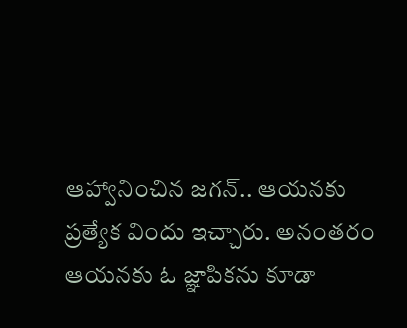ఆహ్వానించిన జ‌గ‌న్‌.. ఆయ‌న‌కు ప్ర‌త్యేక విందు ఇచ్చారు. అనంత‌రం ఆయనకు ఓ జ్ఞాపిక‌ను కూడా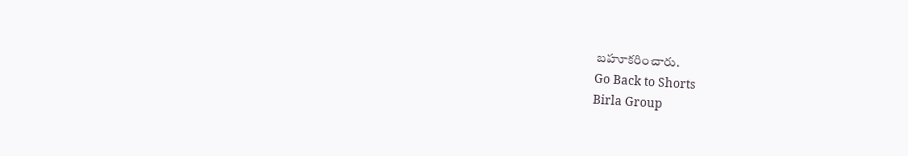బ‌హూక‌రించారు.
Go Back to Shorts
Birla Group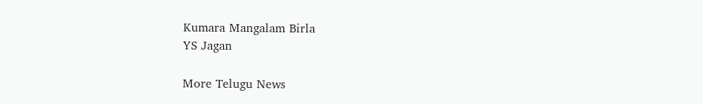Kumara Mangalam Birla
YS Jagan

More Telugu News